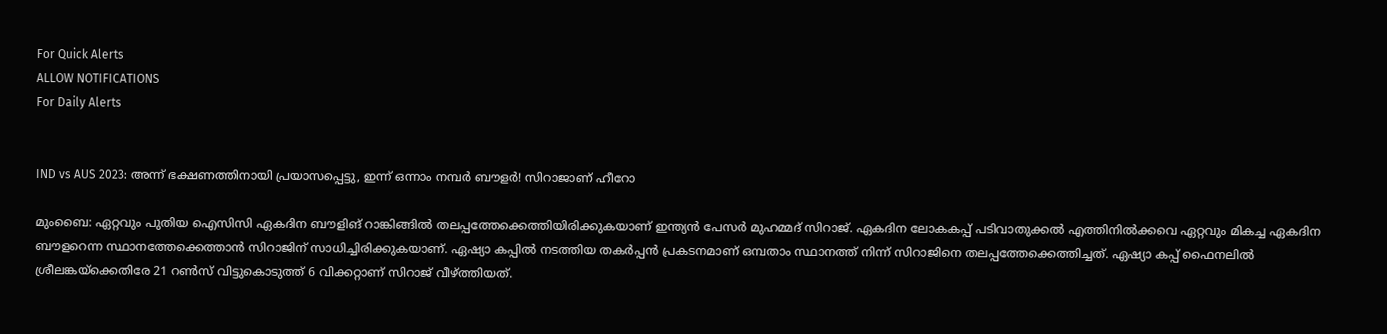For Quick Alerts
ALLOW NOTIFICATIONS
For Daily Alerts


IND vs AUS 2023: അന്ന് ഭക്ഷണത്തിനായി പ്രയാസപ്പെട്ടു, ഇന്ന് ഒന്നാം നമ്പര്‍ ബൗളര്‍! സിറാജാണ് ഹീറോ

മുംബൈ: ഏറ്റവും പുതിയ ഐസിസി ഏകദിന ബൗളിങ് റാങ്കിങ്ങില്‍ തലപ്പത്തേക്കെത്തിയിരിക്കുകയാണ് ഇന്ത്യന്‍ പേസര്‍ മുഹമ്മദ് സിറാജ്. ഏകദിന ലോകകപ്പ് പടിവാതുക്കല്‍ എത്തിനില്‍ക്കവെ ഏറ്റവും മികച്ച ഏകദിന ബൗളറെന്ന സ്ഥാനത്തേക്കെത്താന്‍ സിറാജിന് സാധിച്ചിരിക്കുകയാണ്. ഏഷ്യാ കപ്പില്‍ നടത്തിയ തകര്‍പ്പന്‍ പ്രകടനമാണ് ഒമ്പതാം സ്ഥാനത്ത് നിന്ന് സിറാജിനെ തലപ്പത്തേക്കെത്തിച്ചത്. ഏഷ്യാ കപ്പ് ഫൈനലില്‍ ശ്രീലങ്കയ്‌ക്കെതിരേ 21 റണ്‍സ് വിട്ടുകൊടുത്ത് 6 വിക്കറ്റാണ് സിറാജ് വീഴ്ത്തിയത്.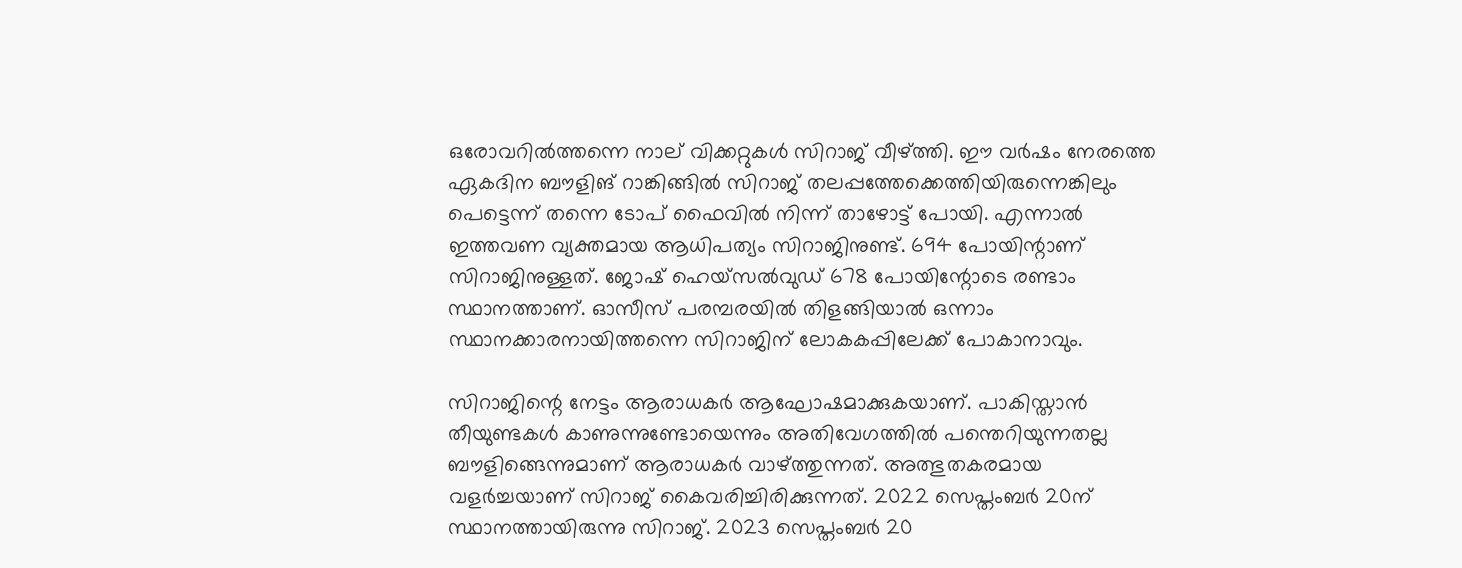ഒരോവറില്‍ത്തന്നെ നാല് വിക്കറ്റുകള്‍ സിറാജ് വീഴ്ത്തി. ഈ വര്‍ഷം നേരത്തെ ഏകദിന ബൗളിങ് റാങ്കിങ്ങില്‍ സിറാജ് തലപ്പത്തേക്കെത്തിയിരുന്നെങ്കിലും പെട്ടെന്ന് തന്നെ ടോപ് ഫൈവില്‍ നിന്ന് താഴോട്ട് പോയി. എന്നാല്‍ ഇത്തവണ വ്യക്തമായ ആധിപത്യം സിറാജിനുണ്ട്. 694 പോയിന്റാണ് സിറാജിനുള്ളത്. ജോഷ് ഹെയ്‌സല്‍വുഡ് 678 പോയിന്റോടെ രണ്ടാം സ്ഥാനത്താണ്. ഓസീസ് പരമ്പരയില്‍ തിളങ്ങിയാല്‍ ഒന്നാം സ്ഥാനക്കാരനായിത്തന്നെ സിറാജിന് ലോകകപ്പിലേക്ക് പോകാനാവും.

സിറാജിന്റെ നേട്ടം ആരാധകര്‍ ആഘോഷമാക്കുകയാണ്. പാകിസ്താന്‍ തീയുണ്ടകള്‍ കാണുന്നുണ്ടോയെന്നും അതിവേഗത്തില്‍ പന്തെറിയുന്നതല്ല ബൗളിങ്ങെന്നുമാണ് ആരാധകര്‍ വാഴ്ത്തുന്നത്. അത്ഭുതകരമായ വളര്‍ച്ചയാണ് സിറാജ് കൈവരിച്ചിരിക്കുന്നത്. 2022 സെപ്തംബര്‍ 20ന് സ്ഥാനത്തായിരുന്നു സിറാജ്. 2023 സെപ്തംബര്‍ 20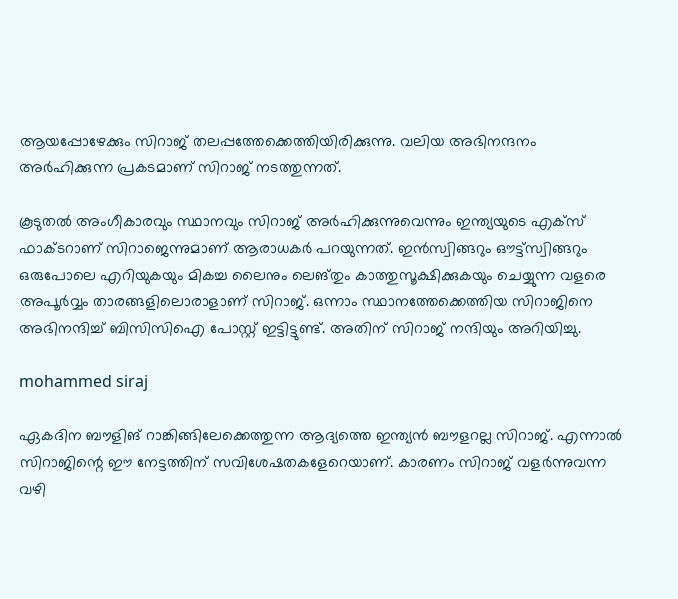ആയപ്പോഴേക്കും സിറാജ് തലപ്പത്തേക്കെത്തിയിരിക്കുന്നു. വലിയ അഭിനന്ദനം അര്‍ഹിക്കുന്ന പ്രകടമാണ് സിറാജ് നടത്തുന്നത്.

കൂടുതല്‍ അംഗീകാരവും സ്ഥാനവും സിറാജ് അര്‍ഹിക്കുന്നുവെന്നും ഇന്ത്യയുടെ എക്‌സ് ഫാക്ടറാണ് സിറാജെന്നുമാണ് ആരാധകര്‍ പറയുന്നത്. ഇന്‍സ്വിങ്ങറും ഔട്ട്‌സ്വിങ്ങറും ഒരുപോലെ എറിയുകയും മികച്ച ലൈനും ലെങ്തും കാത്തുസൂക്ഷിക്കുകയും ചെയ്യുന്ന വളരെ അപൂര്‍വ്വം താരങ്ങളിലൊരാളാണ് സിറാജ്. ഒന്നാം സ്ഥാനത്തേക്കെത്തിയ സിറാജിനെ അഭിനന്ദിച്ച് ബിസിസിഐ പോസ്റ്റ് ഇട്ടിട്ടുണ്ട്. അതിന് സിറാജ് നന്ദിയും അറിയിച്ചു.

mohammed siraj

ഏകദിന ബൗളിങ് റാങ്കിങ്ങിലേക്കെത്തുന്ന ആദ്യത്തെ ഇന്ത്യന്‍ ബൗളറല്ല സിറാജ്. എന്നാല്‍ സിറാജിന്റെ ഈ നേട്ടത്തിന് സവിശേഷതകളേറെയാണ്. കാരണം സിറാജ് വളര്‍ന്നുവന്ന വഴി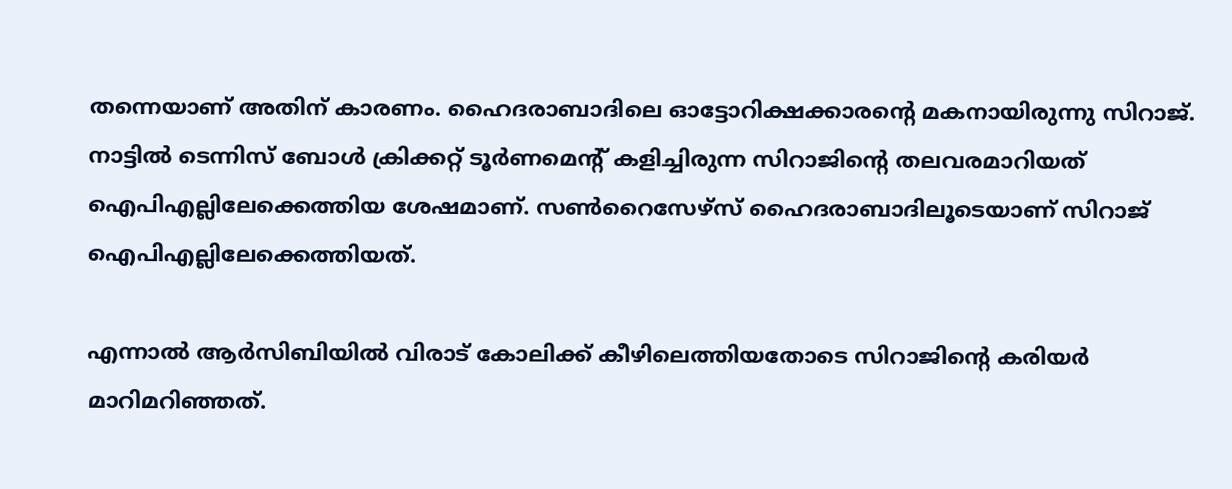തന്നെയാണ് അതിന് കാരണം. ഹൈദരാബാദിലെ ഓട്ടോറിക്ഷക്കാരന്റെ മകനായിരുന്നു സിറാജ്. നാട്ടില്‍ ടെന്നിസ് ബോള്‍ ക്രിക്കറ്റ് ടൂര്‍ണമെന്റ് കളിച്ചിരുന്ന സിറാജിന്റെ തലവരമാറിയത് ഐപിഎല്ലിലേക്കെത്തിയ ശേഷമാണ്. സണ്‍റൈസേഴ്‌സ് ഹൈദരാബാദിലൂടെയാണ് സിറാജ് ഐപിഎല്ലിലേക്കെത്തിയത്.

എന്നാല്‍ ആര്‍സിബിയില്‍ വിരാട് കോലിക്ക് കീഴിലെത്തിയതോടെ സിറാജിന്റെ കരിയര്‍ മാറിമറിഞ്ഞത്.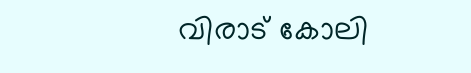വിരാട് കോലി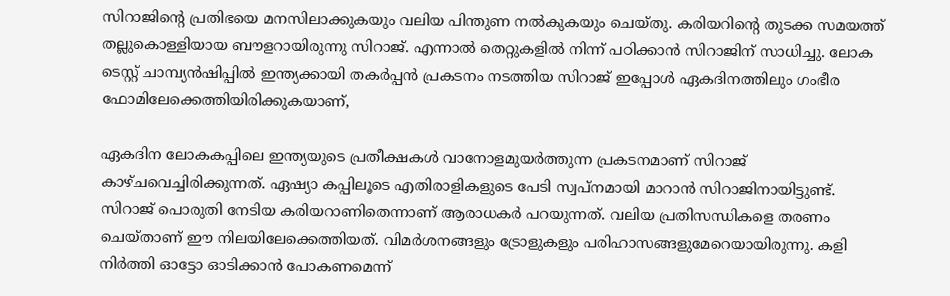സിറാജിന്റെ പ്രതിഭയെ മനസിലാക്കുകയും വലിയ പിന്തുണ നല്‍കുകയും ചെയ്തു. കരിയറിന്റെ തുടക്ക സമയത്ത് തല്ലുകൊള്ളിയായ ബൗളറായിരുന്നു സിറാജ്. എന്നാല്‍ തെറ്റുകളില്‍ നിന്ന് പഠിക്കാന്‍ സിറാജിന് സാധിച്ചു. ലോക ടെസ്റ്റ് ചാമ്പ്യന്‍ഷിപ്പില്‍ ഇന്ത്യക്കായി തകര്‍പ്പന്‍ പ്രകടനം നടത്തിയ സിറാജ് ഇപ്പോള്‍ ഏകദിനത്തിലും ഗംഭീര ഫോമിലേക്കെത്തിയിരിക്കുകയാണ്,

ഏകദിന ലോകകപ്പിലെ ഇന്ത്യയുടെ പ്രതീക്ഷകള്‍ വാനോളമുയര്‍ത്തുന്ന പ്രകടനമാണ് സിറാജ് കാഴ്ചവെച്ചിരിക്കുന്നത്. ഏഷ്യാ കപ്പിലൂടെ എതിരാളികളുടെ പേടി സ്വപ്‌നമായി മാറാന്‍ സിറാജിനായിട്ടുണ്ട്. സിറാജ് പൊരുതി നേടിയ കരിയറാണിതെന്നാണ് ആരാധകര്‍ പറയുന്നത്. വലിയ പ്രതിസന്ധികളെ തരണം ചെയ്താണ് ഈ നിലയിലേക്കെത്തിയത്. വിമര്‍ശനങ്ങളും ട്രോളുകളും പരിഹാസങ്ങളുമേറെയായിരുന്നു. കളി നിര്‍ത്തി ഓട്ടോ ഓടിക്കാന്‍ പോകണമെന്ന്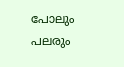പോലും പലരും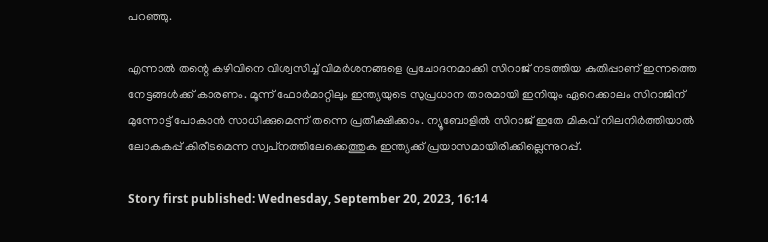പറഞ്ഞു.

എന്നാല്‍ തന്റെ കഴിവിനെ വിശ്വസിച്ച് വിമര്‍ശനങ്ങളെ പ്രചോദനമാക്കി സിറാജ് നടത്തിയ കുതിപ്പാണ് ഇന്നത്തെ നേട്ടങ്ങള്‍ക്ക് കാരണം. മൂന്ന് ഫോര്‍മാറ്റിലും ഇന്ത്യയുടെ സുപ്രധാന താരമായി ഇനിയും ഏറെക്കാലം സിറാജിന് മുന്നോട്ട് പോകാന്‍ സാധിക്കുമെന്ന് തന്നെ പ്രതീക്ഷിക്കാം. ന്യൂബോളില്‍ സിറാജ് ഇതേ മികവ് നിലനിര്‍ത്തിയാല്‍ ലോകകപ്പ് കിരീടമെന്ന സ്വപ്‌നത്തിലേക്കെത്തുക ഇന്ത്യക്ക് പ്രയാസമായിരിക്കില്ലെന്നുറപ്പ്.

Story first published: Wednesday, September 20, 2023, 16:14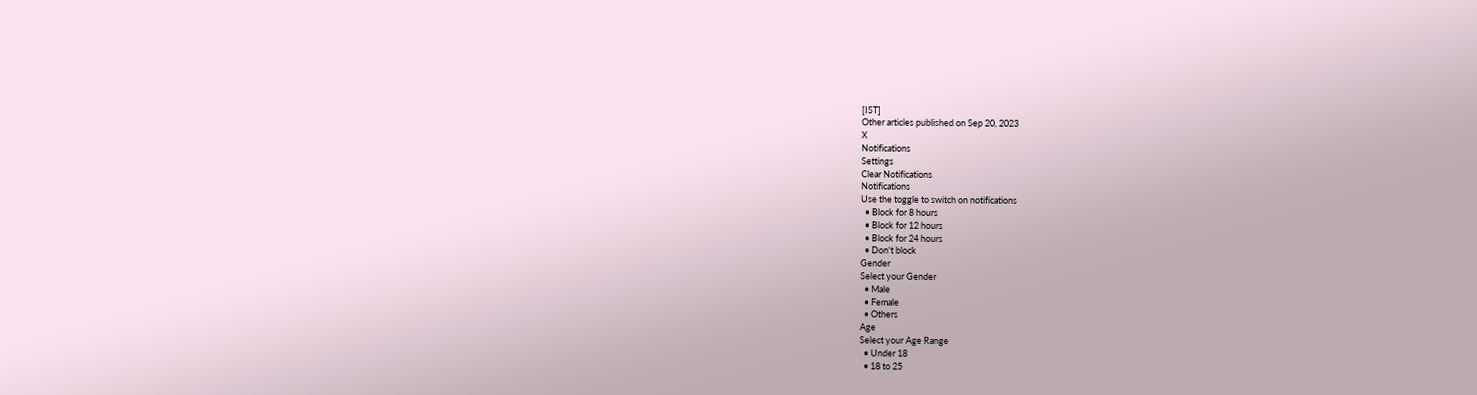[IST]
Other articles published on Sep 20, 2023
X
Notifications
Settings
Clear Notifications
Notifications
Use the toggle to switch on notifications
  • Block for 8 hours
  • Block for 12 hours
  • Block for 24 hours
  • Don't block
Gender
Select your Gender
  • Male
  • Female
  • Others
Age
Select your Age Range
  • Under 18
  • 18 to 25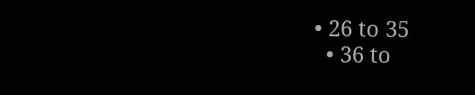• 26 to 35
  • 36 to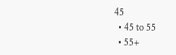45
  • 45 to 55
  • 55+